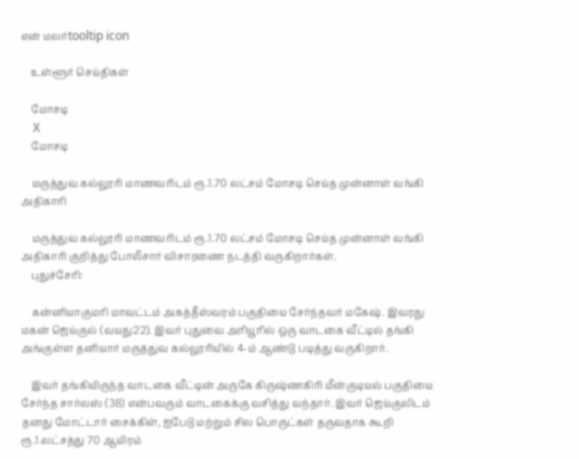என் மலர்tooltip icon

    உள்ளூர் செய்திகள்

    மோசடி
    X
    மோசடி

    மருத்துவ கல்லூரி மாணவரிடம் ரூ.1.70 லட்சம் மோசடி செய்த முன்னாள் வங்கி அதிகாரி

    மருத்துவ கல்லூரி மாணவரிடம் ரூ.1.70 லட்சம் மோசடி செய்த முன்னாள் வங்கி அதிகாரி குறித்து போலீசார் விசாரணை நடத்தி வருகிறார்கள்.
    புதுச்சேரி:

    கன்னியாகுமரி மாவட்டம் அகத்தீஸ்வரம் பகுதியை சேர்ந்தவர் மகேஷ். இவரது மகன் ஜெய்குல் (வயது22). இவர் புதுவை அரியூரில் ஒரு வாடகை வீட்டில் தங்கி அங்குள்ள தனியார் மருத்துவ கல்லூரியில் 4-ம் ஆண்டு படித்து வருகிறார்.

    இவர் தங்கியிருந்த வாடகை வீட்டின் அருகே கிருஷ்ணகிரி மீன்குடியல் பகுதியை சேர்ந்த சார்லஸ் (38) என்பவரும் வாடகைக்கு வசித்து வந்தார். இவர் ஜெய்குலிடம் தனது மோட்டார் சைக்கிள், ஐபேடு மற்றும் சில பொருட்கள் தருவதாக கூறி ரூ.1.லட்சத்து 70 ஆயிரம்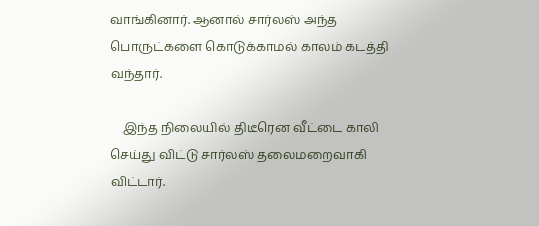வாங்கினார். ஆனால் சார்லஸ் அந்த பொருட்களை கொடுக்காமல் காலம் கடத்தி வந்தார்.

    இந்த நிலையில் திடீரென வீட்டை காலி செய்து விட்டு சார்லஸ் தலைமறைவாகி விட்டார்.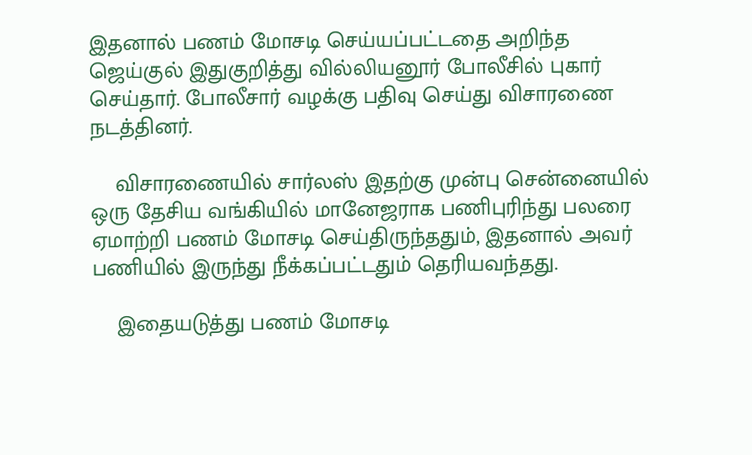இதனால் பணம் மோசடி செய்யப்பட்டதை அறிந்த ஜெய்குல் இதுகுறித்து வில்லியனூர் போலீசில் புகார் செய்தார். போலீசார் வழக்கு பதிவு செய்து விசாரணை நடத்தினர்.

    விசாரணையில் சார்லஸ் இதற்கு முன்பு சென்னையில் ஒரு தேசிய வங்கியில் மானேஜராக பணிபுரிந்து பலரை ஏமாற்றி பணம் மோசடி செய்திருந்ததும், இதனால் அவர் பணியில் இருந்து நீக்கப்பட்டதும் தெரியவந்தது.

    இதையடுத்து பணம் மோசடி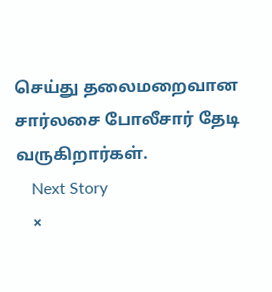செய்து தலைமறைவான சார்லசை போலீசார் தேடி வருகிறார்கள்.
    Next Story
    ×